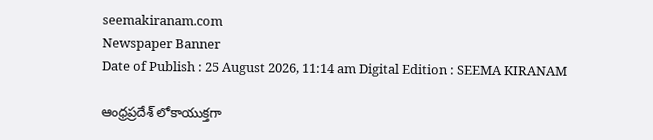seemakiranam.com
Newspaper Banner
Date of Publish : 25 August 2026, 11:14 am Digital Edition : SEEMA KIRANAM

ఆంధ్రప్రదేశ్ లోకాయుక్తగా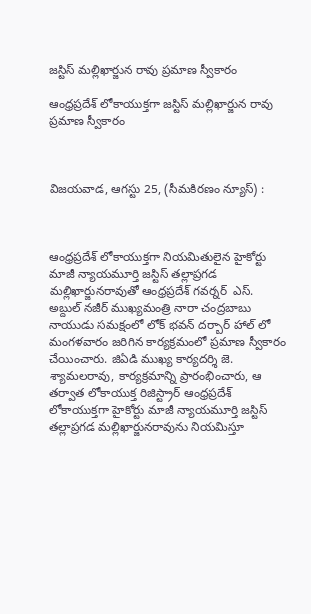జస్టిస్ మల్లిఖార్జున రావు ప్రమాణ స్వీకారం

ఆంధ్రప్రదేశ్ లోకాయుక్తగా జస్టిస్ మల్లిఖార్జున రావు ప్రమాణ స్వీకారం



విజయవాడ, ఆగస్టు 25, (సీమకిరణం న్యూస్) :



ఆంధ్రప్రదేశ్‌ లోకాయుక్తగా నియమితులైన హైకోర్టు మాజీ న్యాయమూర్తి జస్టిస్‌ తల్లాప్రగడ మల్లిఖార్జునరావుతో ఆంధ్రప్రదేశ్‌ గవర్నర్‌  ఎస్‌. అబ్దుల్‌ నజీర్‌ ముఖ్యమంత్రి నారా చంద్రబాబు నాయుడు సమక్షంలో లోక్ భవన్ దర్బార్ హాల్ లో మంగళవారం జరిగిన కార్యక్రమంలో ప్రమాణ స్వీకారం చేయించారు. జిఏడి ముఖ్య కార్యదర్శి జె. శ్యామలరావు, కార్యక్రమాన్ని ప్రారంభించారు, ఆ తర్వాత లోకాయుక్త రిజిస్ట్రార్ ఆంధ్రప్రదేశ్ లోకాయుక్తగా హైకోర్టు మాజీ న్యాయమూర్తి జస్టిస్ తల్లాప్రగడ మల్లిఖార్జునరావును నియమిస్తూ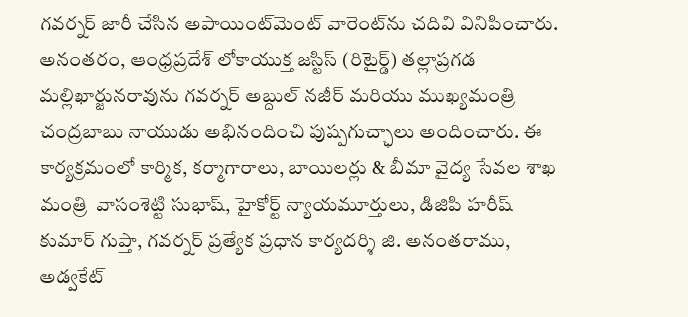గవర్నర్ జారీ చేసిన అపాయింట్‌మెంట్ వారెంట్‌ను చదివి వినిపించారు. అనంతరం, ఆంధ్రప్రదేశ్ లోకాయుక్త జస్టిస్ (రిటైర్డ్) తల్లాప్రగడ మల్లిఖార్జునరావును గవర్నర్ అబ్దుల్ నజీర్ మరియు ముఖ్యమంత్రి చంద్రబాబు నాయుడు అభినందించి పుష్పగుచ్ఛాలు అందించారు. ఈ కార్యక్రమంలో కార్మిక, కర్మాగారాలు, బాయిలర్లు & బీమా వైద్య సేవల శాఖ మంత్రి  వాసంశెట్టి సుభాష్, హైకోర్ట్ న్యాయమూర్తులు, డిజిపి హరీష్ కుమార్ గుప్తా, గవర్నర్ ప్రత్యేక ప్రధాన కార్యదర్శి జి. అనంతరాము, అడ్వకేట్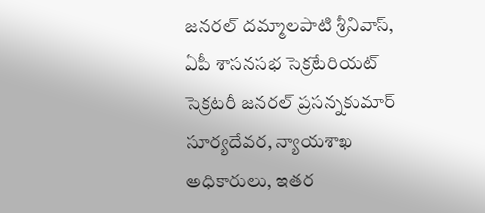జనరల్ దమ్మాలపాటి శ్రీనివాస్, ఏపీ శాసనసభ సెక్రటేరియట్ సెక్రటరీ జనరల్ ప్రసన్నకుమార్ సూర్యదేవర, న్యాయశాఖ అధికారులు, ఇతర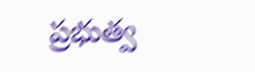ప్రభుత్వ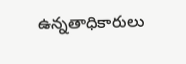ఉన్నతాధికారులు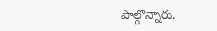పాల్గొన్నారు.